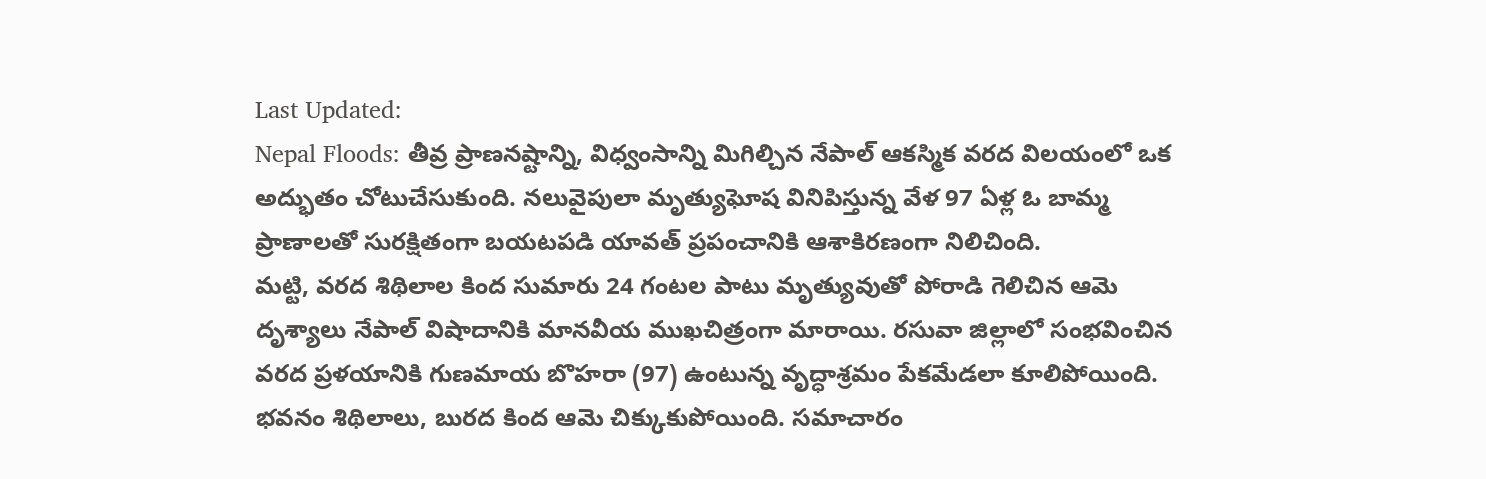Last Updated:
Nepal Floods: తీవ్ర ప్రాణనష్టాన్ని, విధ్వంసాన్ని మిగిల్చిన నేపాల్ ఆకస్మిక వరద విలయంలో ఒక అద్భుతం చోటుచేసుకుంది. నలువైపులా మృత్యుఘోష వినిపిస్తున్న వేళ 97 ఏళ్ల ఓ బామ్మ ప్రాణాలతో సురక్షితంగా బయటపడి యావత్ ప్రపంచానికి ఆశాకిరణంగా నిలిచింది.
మట్టి, వరద శిథిలాల కింద సుమారు 24 గంటల పాటు మృత్యువుతో పోరాడి గెలిచిన ఆమె దృశ్యాలు నేపాల్ విషాదానికి మానవీయ ముఖచిత్రంగా మారాయి. రసువా జిల్లాలో సంభవించిన వరద ప్రళయానికి గుణమాయ బొహరా (97) ఉంటున్న వృద్ధాశ్రమం పేకమేడలా కూలిపోయింది. భవనం శిథిలాలు, బురద కింద ఆమె చిక్కుకుపోయింది. సమాచారం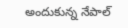అందుకున్న నేపాల్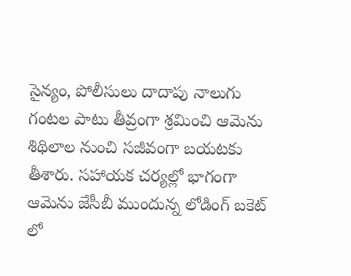సైన్యం, పోలీసులు దాదాపు నాలుగు గంటల పాటు తీవ్రంగా శ్రమించి ఆమెను శిథిలాల నుంచి సజీవంగా బయటకు తీశారు. సహాయక చర్యల్లో భాగంగా ఆమెను జేసీబీ ముందున్న లోడింగ్ బకెట్ లో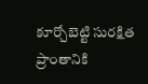కూర్చోబెట్టి సురక్షిత ప్రాంతానికి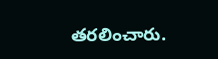తరలించారు.